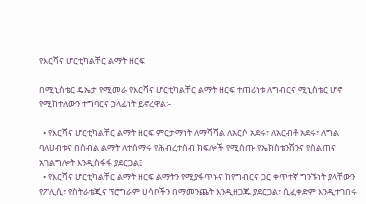የእርሻና ሆርቲካልቸር ልማት ዘርፍ

በሚኒስቴር ዴኤታ የሚመራ የእርሻና ሆርቲካልቸር ልማት ዘርፍ ተጠሪነቱ ለግብርና ሚኒስቴር ሆኖ የሚከተለውን ተግባርና ኃላፊነት ይኖረዋል፡-

  • የእርሻና ሆርቲካልቸር ልማት ዘርፍ ምርታማነት ለማሻሻል ለአርሶ አደሩ፣ ለአርብቶ አደሩ፣ ለግል ባለሀብቱና በሰብል ልማት ለተሰማሩ የሕብረተሰብ ክፍሎች የሚሰጡ የኤክስቴንሽንና የስልጠና አገልግሎት እንዲስፋፋ ያደርጋል፤
  • የእርሻና ሆርቲካልቸር ልማት ዘርፍ ልማትን የሚያፋጥኑና ከየግብርና ጋር ቀጥተኛ ግንኙነት ያላቸውን የፖሊሲ፣ የስትራቴጂና ፕሮግራም ሀሳቦችን በማመንጨት እንዲዘጋጁ ያደርጋል፣ ሲፈቀድም እንዲተገበሩ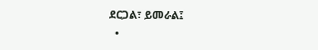ደርጋል፣ ይመራል፤
  •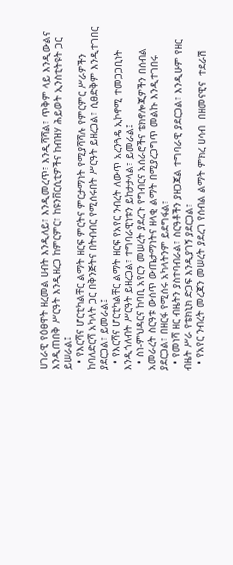ሀገራዊ የዕፀዋት ዘረመል ሀብት እንዲለይ፣ እንዲመረጥ፣ እንዲሻሻል፣ ጥቅም ላይ እንዲውልና እንዲጠበቅ ሥርዓት እንዲዘረጋ ከምርምር፣ ከዩንቨርሲቲዎችና ከብዝሃ ሕይወት ኢንስቲትዩት ጋር ይሠራል፤
  • የእርሻና ሆርቲካልቸር ልማት ዘርፍ ምርትና ምርታማነት የሚያሻሻሉ የምርምር ሥራዎችን ከባለድርሻ አካላት ጋር በቅንጅትና በትብብር የሚሰሩበት ሥርዓት ይዘረጋል፣ ሲፀድቅም እንዲተገበር ያደርጋል፣ ይመራል፤
  • የእርሻና ሆርቲካልቸር ልማት ዘርፍ የአየር ንብረት ለውጥ አረንጓዴ ኢኮኖሚ ተመጋጋቢነት እንዲጎለብት ሥርዓት ይዘረጋል፣ ተግባራዊነቱን ይከታታላል፣ ይመራል፤
  • ስነ-ምህዳርና ከባቢ አየርን መሠረት ያደረጉ የግብርና አሰራሮችና ቴክኖሎጂዎችን በሰብል አመራረት ስርዓቱ ውሰጥ ውጤታማነትና ዘላቂ ልማት በሚያረጋግጥ መልኩ እንዲተገበሩ ያደርጋል፣ በዘርፋ የሚሰሩ አካላትንም ይደግፋል፣
  • የመነሻ ዘር ብዜትን ያስተባብራል፣ ስርዓቶችን ያዘጋጃል ተግባራዊ ያደርጋል፣ እንዲሁም የዘር ብዜት ሥራ የቴክኒክ ድጋፍ እንዲያገኝ ያደርጋል፣
  • የአየር ንብረት መረጃን መሠረት ያደረገ የሰብል ልማት ምክረ ሀሳብ  በዘመናዊና  ተደራሽ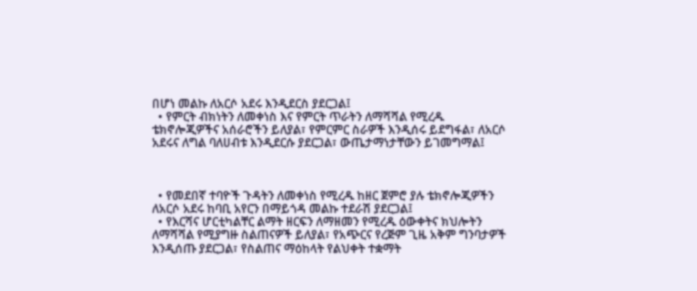በሆነ መልኩ ለአርሶ አደሩ እንዲደርስ ያደርጋል፤
  • የምርት ብክነትን ለመቀነስ እና የምርት ጥራትን ለማሻሻል የሚረዱ ቴክኖሎጂዎችና አሰራሮችን ይለያል፣ የምርምር ስራዎች እንዲሰሩ ይደግፋል፣ ለአርሶ አደሩና ለግል ባለሀብቱ እንዲደርሱ ያደርጋል፣ ውጤታማነታቸውን ይገመግማል፤



  • የመደበኛ ተባዮች ጉዳትን ለመቀነስ የሚረዱ ከዘር ጀምሮ ያሉ ቴክኖሎጂዎችን ለአርሶ አደሩ ከባቢ አየርን በማይጎዳ መልኩ ተደራሽ ያደርጋል፤
  • የእርሻና ሆርቲካልቸር ልማት ዘርፍን ለማዘመን የሚረዱ ዕውቀትና ክህሎትን ለማሻሻል የሚያግዙ ስልጠናዎች ይለያል፣ የአጭርና የረጅም ጊዜ አቅም ግንባታዎች እንዲሰጡ ያደርጋል፣ የስልጠና ማዕከላት የልህቀት ተቋማት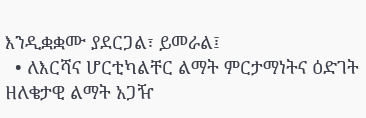እንዲቋቋሙ ያደርጋል፣ ይመራል፤
  • ለእርሻና ሆርቲካልቸር ልማት ምርታማነትና ዕድገት ዘለቄታዊ ልማት አጋዥ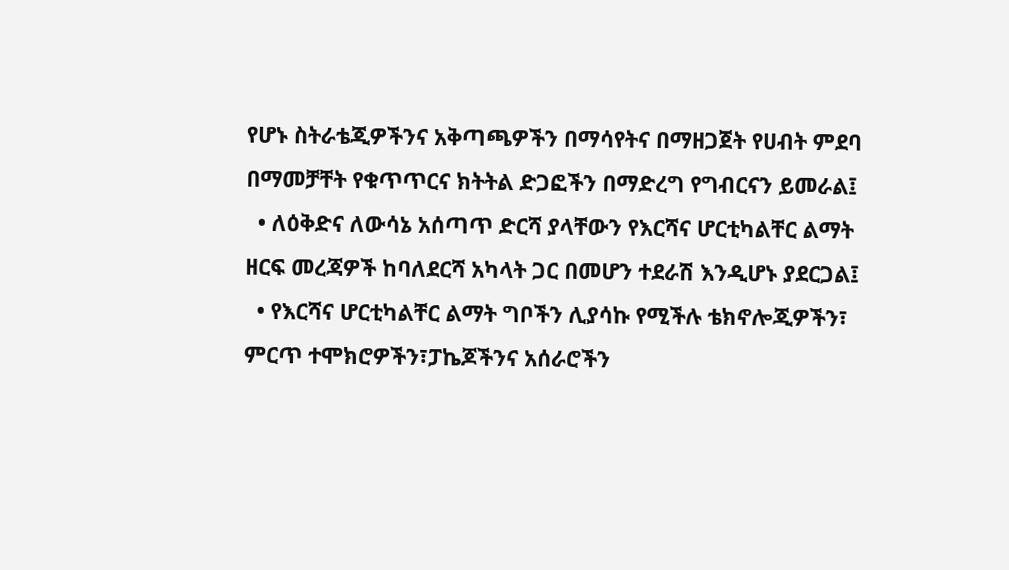የሆኑ ስትራቴጂዎችንና አቅጣጫዎችን በማሳየትና በማዘጋጀት የሀብት ምደባ በማመቻቸት የቁጥጥርና ክትትል ድጋፎችን በማድረግ የግብርናን ይመራል፤
  • ለዕቅድና ለውሳኔ አሰጣጥ ድርሻ ያላቸውን የእርሻና ሆርቲካልቸር ልማት ዘርፍ መረጃዎች ከባለደርሻ አካላት ጋር በመሆን ተደራሽ እንዲሆኑ ያደርጋል፤
  • የእርሻና ሆርቲካልቸር ልማት ግቦችን ሊያሳኩ የሚችሉ ቴክኖሎጂዎችን፣ ምርጥ ተሞክሮዎችን፣ፓኬጆችንና አሰራሮችን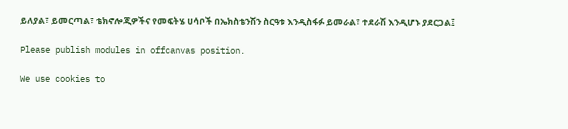ይለያል፣ ይመርጣል፣ ቴክኖሎጂዎችና የመፍትሄ ሀሳቦች በኤክስቴንሽን ስርዓቱ እንዲስፋፉ ይመራል፣ ተደራሽ እንዲሆኑ ያደርጋል፤

Please publish modules in offcanvas position.

We use cookies to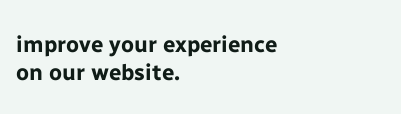improve your experience on our website.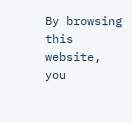By browsing this website, you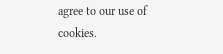agree to our use of cookies.